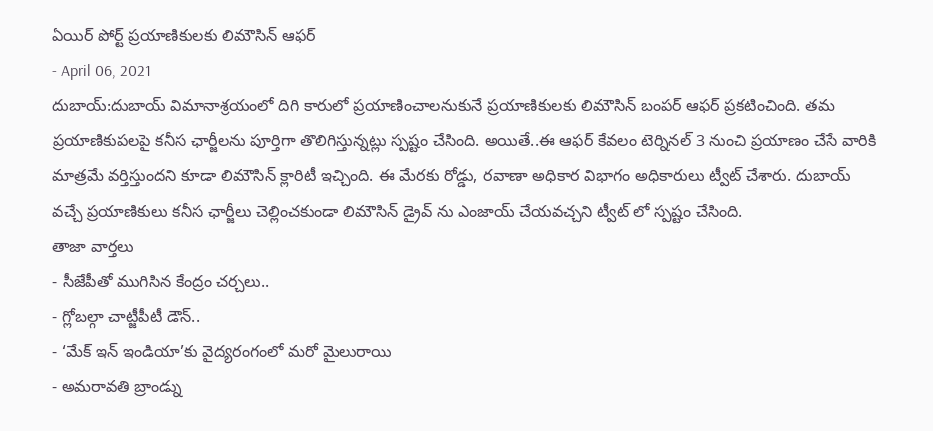ఏయిర్ పోర్ట్ ప్రయాణికులకు లిమౌసిన్ ఆఫర్
- April 06, 2021
దుబాయ్:దుబాయ్ విమానాశ్రయంలో దిగి కారులో ప్రయాణించాలనుకునే ప్రయాణికులకు లిమౌసిన్ బంపర్ ఆఫర్ ప్రకటించింది. తమ ప్రయాణికుపలపై కనీస ఛార్జీలను పూర్తిగా తొలిగిస్తున్నట్లు స్పష్టం చేసింది. అయితే..ఈ ఆఫర్ కేవలం టెర్నినల్ 3 నుంచి ప్రయాణం చేసే వారికి మాత్రమే వర్తిస్తుందని కూడా లిమౌసిన్ క్లారిటీ ఇచ్చింది. ఈ మేరకు రోడ్డు, రవాణా అధికార విభాగం అధికారులు ట్వీట్ చేశారు. దుబాయ్ వచ్చే ప్రయాణికులు కనీస ఛార్జీలు చెల్లించకుండా లిమౌసిన్ డ్రైవ్ ను ఎంజాయ్ చేయవచ్చని ట్వీట్ లో స్పష్టం చేసింది.
తాజా వార్తలు
- సీజేపీతో ముగిసిన కేంద్రం చర్చలు..
- గ్లోబల్గా చాట్జీపీటీ డౌన్..
- ‘మేక్ ఇన్ ఇండియా’కు వైద్యరంగంలో మరో మైలురాయి
- అమరావతి బ్రాండ్ను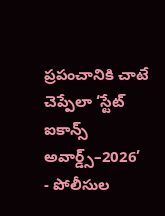ప్రపంచానికి చాటే చెప్పేలా ‘స్టేట్ ఐకాన్స్ అవార్డ్స్–2026’
- పోలీసుల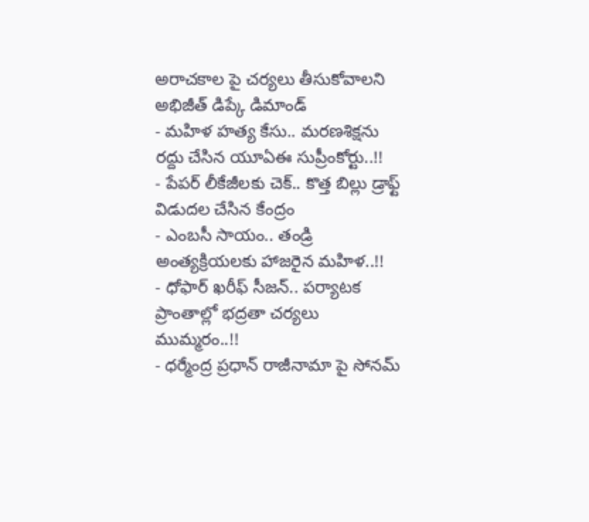అరాచకాల పై చర్యలు తీసుకోవాలని అభిజీత్ డిప్కే డిమాండ్
- మహిళ హత్య కేసు.. మరణశిక్షను రద్దు చేసిన యూఏఈ సుప్రీంకోర్టు..!!
- పేపర్ లీకేజీలకు చెక్.. కొత్త బిల్లు డ్రాఫ్ట్ విడుదల చేసిన కేంద్రం
- ఎంబసీ సాయం.. తండ్రి అంత్యక్రియలకు హాజరైన మహిళ..!!
- ధోఫార్ ఖరీఫ్ సీజన్.. పర్యాటక ప్రాంతాల్లో భద్రతా చర్యలు ముమ్మరం..!!
- ధర్మేంద్ర ప్రధాన్ రాజీనామా పై సోనమ్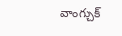వాంగ్చుక్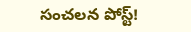సంచలన పోస్ట్!